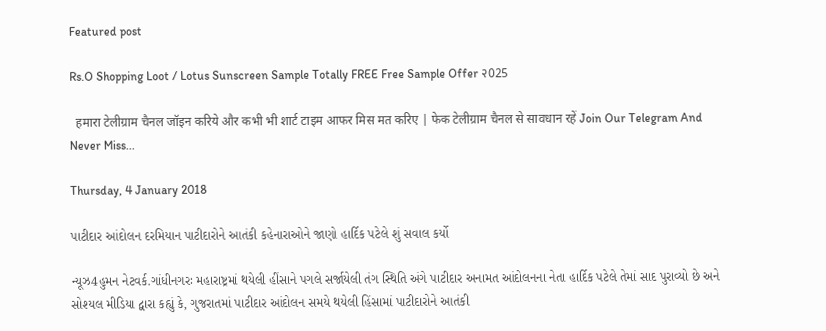Featured post

Rs.O Shopping Loot / Lotus Sunscreen Sample Totally FREE Free Sample Offer २025

  हमारा टेलीग्राम चैनल जॉइन करिये और कभी भी शार्ट टाइम आफर मिस मत करिए | फेक टेलीग्राम चैनल से सावधान रहें Join Our Telegram And Never Miss...

Thursday, 4 January 2018

પાટીદાર આંદોલન દરમિયાન પાટીદારોને આતંકી કહેનારાઓને જાણો હાર્દિક પટેલે શું સવાલ કર્યો

ન્યૂઝ4હુમન નેટવર્ક.ગાંધીનગરઃ મહારાષ્ટ્રમાં થયેલી હીંસાને પગલે સર્જાયેલી તંગ સ્થિતિ અંગે પાટીદાર અનામત આંદોલનના નેતા હાર્દિક પટેલે તેમાં સાદ પુરાવ્યો છે અને સોશ્યલ મીડિયા દ્વારા કહ્યું કે, ગુજરાતમાં પાટીદાર આંદોલન સમયે થયેલી હિંસામાં પાટીદારોને આતંકી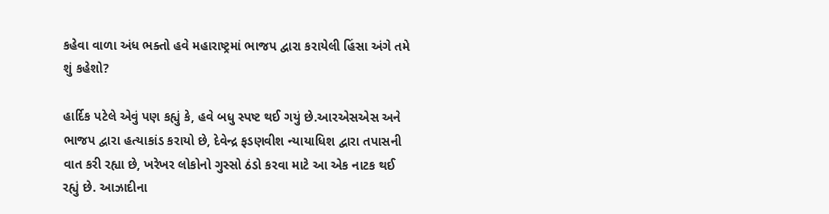કહેવા વાળા અંધ ભક્તો હવે મહારાષ્ટ્રમાં ભાજપ દ્વારા કરાયેલી હિંસા અંગે તમે શું કહેશો?

હાર્દિક પટેલે એવું પણ કહ્યું કે, હવે બધુ સ્પષ્ટ થઈ ગયું છે.આરએસએસ અને ભાજપ દ્વારા હત્યાકાંડ કરાયો છે, દેવેન્દ્ર ફડણવીશ ન્યાયાધિશ દ્વારા તપાસની વાત કરી રહ્યા છે, ખરેખર લોકોનો ગુસ્સો ઠંડો કરવા માટે આ એક નાટક થઈ રહ્યું છે. આઝાદીના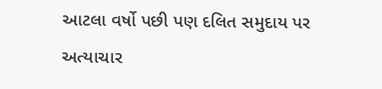આટલા વર્ષો પછી પણ દલિત સમુદાય પર અત્યાચાર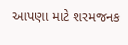આપણા માટે શરમજનક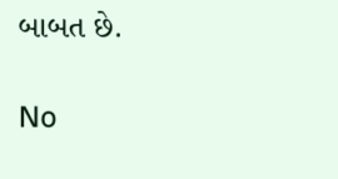બાબત છે.

No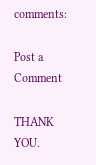comments:

Post a Comment

THANK YOU.